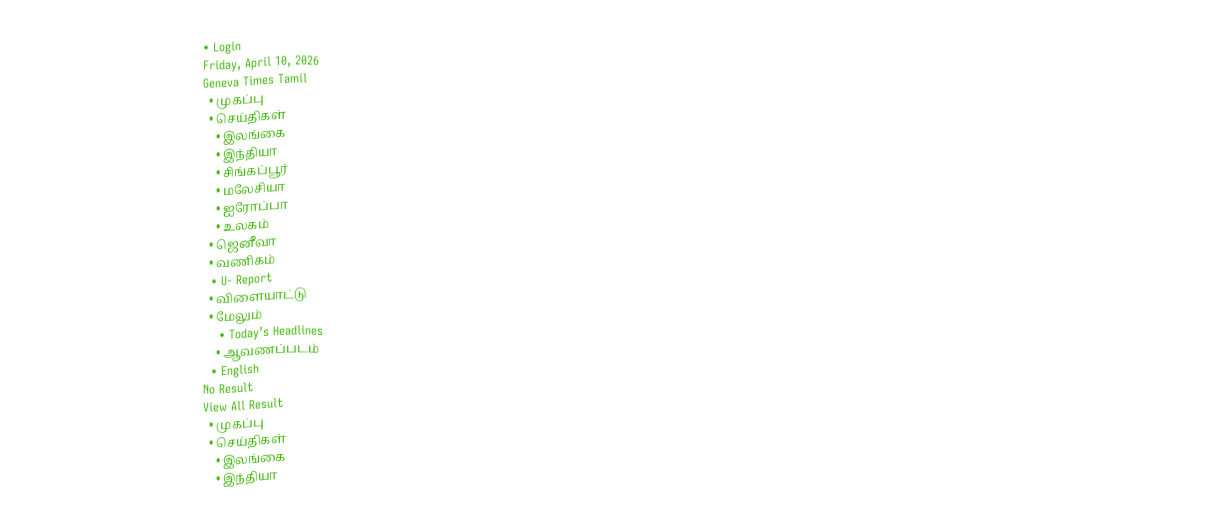• Login
Friday, April 10, 2026
Geneva Times Tamil
  • முகப்பு
  • செய்திகள்
    • இலங்கை
    • இந்தியா
    • சிங்கப்பூர்
    • மலேசியா
    • ஐரோப்பா
    • உலகம்
  • ஜெனீவா
  • வணிகம்
  • U- Report
  • விளையாட்டு
  • மேலும்
    • Today’s Headlines
    • ஆவணப்படம்
  • English
No Result
View All Result
  • முகப்பு
  • செய்திகள்
    • இலங்கை
    • இந்தியா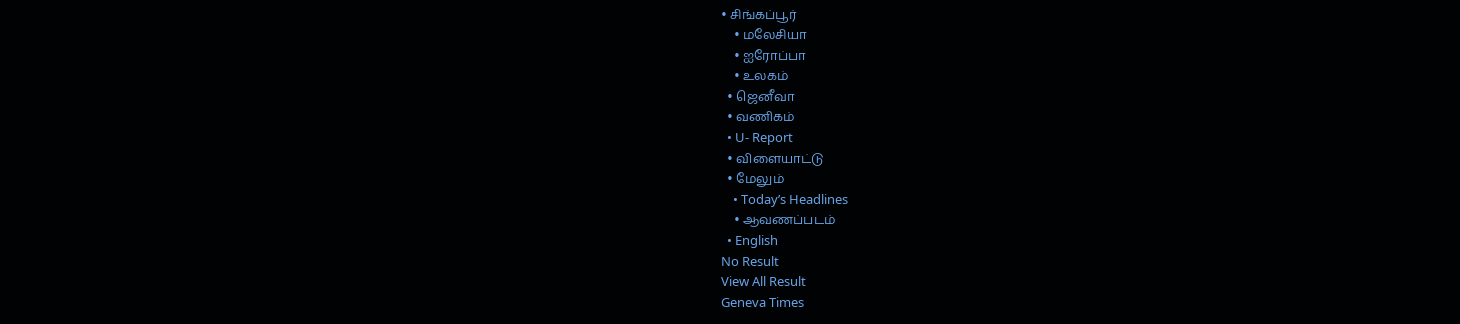• சிங்கப்பூர்
    • மலேசியா
    • ஐரோப்பா
    • உலகம்
  • ஜெனீவா
  • வணிகம்
  • U- Report
  • விளையாட்டு
  • மேலும்
    • Today’s Headlines
    • ஆவணப்படம்
  • English
No Result
View All Result
Geneva Times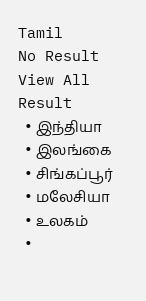Tamil
No Result
View All Result
  • இந்தியா
  • இலங்கை
  • சிங்கப்பூர்
  • மலேசியா
  • உலகம்
  •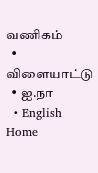வணிகம்
  • விளையாட்டு
  • ஐ.நா
  • English
Home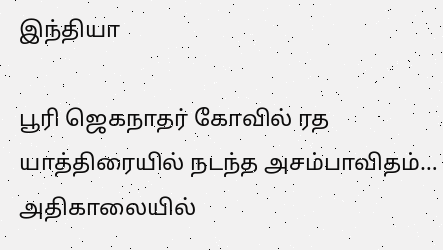இந்தியா

பூரி ஜெகநாதர் கோவில் ரத யாத்திரையில் நடந்த அசம்பாவிதம்…  அதிகாலையில்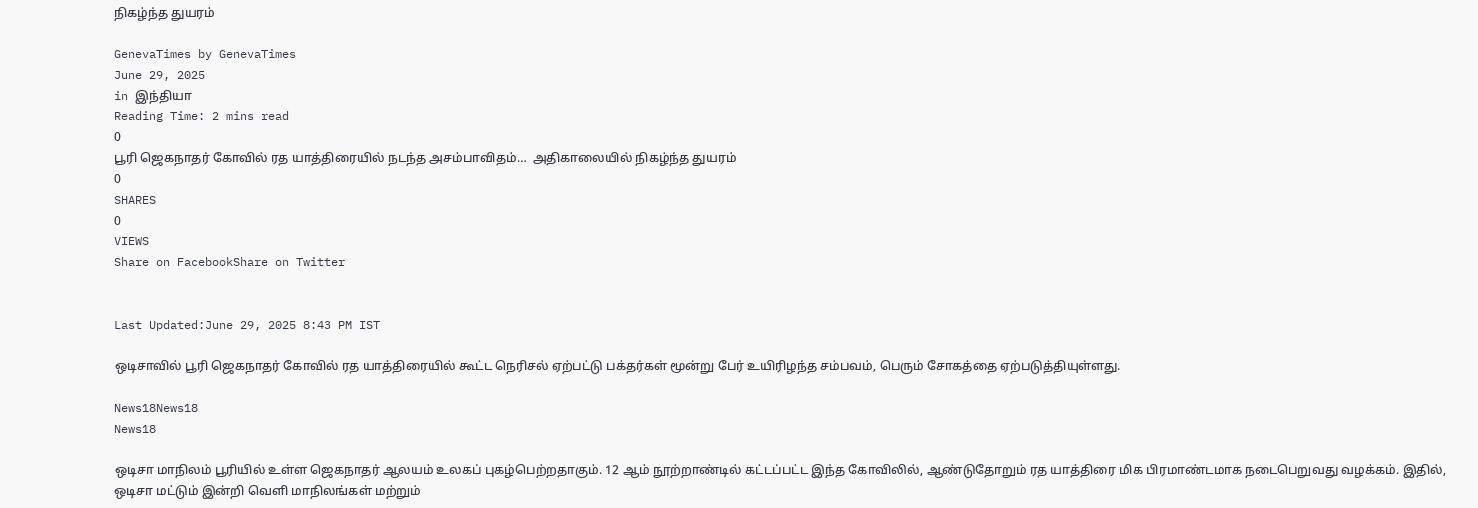நிகழ்ந்த துயரம்

GenevaTimes by GenevaTimes
June 29, 2025
in இந்தியா
Reading Time: 2 mins read
0
பூரி ஜெகநாதர் கோவில் ரத யாத்திரையில் நடந்த அசம்பாவிதம்…  அதிகாலையில் நிகழ்ந்த துயரம்
0
SHARES
0
VIEWS
Share on FacebookShare on Twitter


Last Updated:June 29, 2025 8:43 PM IST

ஒடிசாவில் பூரி ஜெகநாதர் கோவில் ரத யாத்திரையில் கூட்ட நெரிசல் ஏற்பட்டு பக்தர்கள் மூன்று பேர் உயிரிழந்த சம்பவம், பெரும் சோகத்தை ஏற்படுத்தியுள்ளது.

News18News18
News18

ஒடிசா மாநிலம் பூரியில் உள்ள ஜெகநாதர் ஆலயம் உலகப் புகழ்பெற்றதாகும். 12 ஆம் நூற்றாண்டில் கட்டப்பட்ட இந்த கோவிலில், ஆண்டுதோறும் ரத யாத்திரை மிக பிரமாண்டமாக நடைபெறுவது வழக்கம். இதில், ஒடிசா மட்டும் இன்றி வெளி மாநிலங்கள் மற்றும்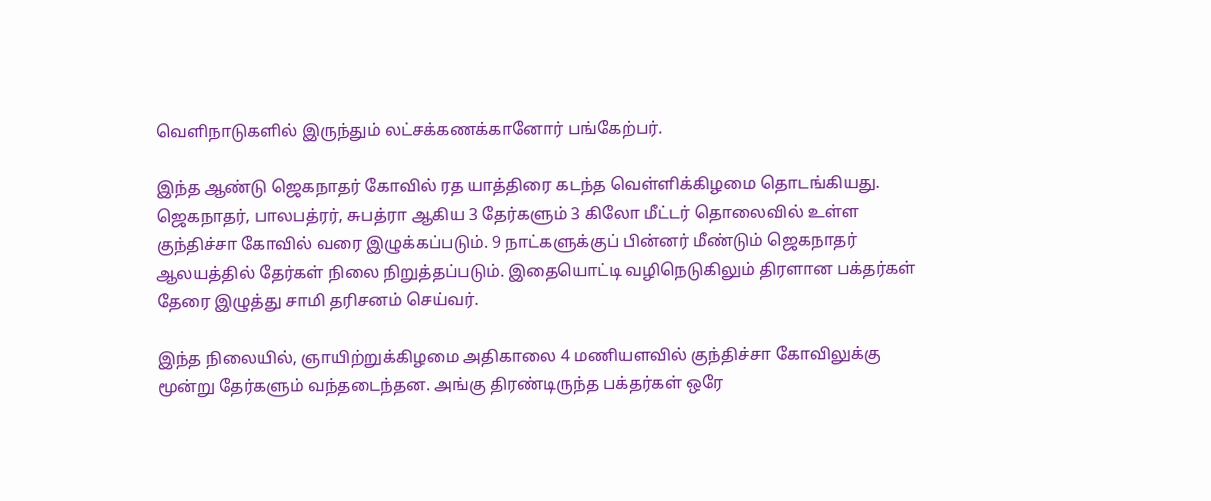வெளிநாடுகளில் இருந்தும் லட்சக்கணக்கானோர் பங்கேற்பர்.

இந்த ஆண்டு ஜெகநாதர் கோவில் ரத யாத்திரை கடந்த வெள்ளிக்கிழமை தொடங்கியது. ஜெகநாதர், பாலபத்ரர், சுபத்ரா ஆகிய 3 தேர்களும் 3 கிலோ மீட்டர் தொலைவில் உள்ள குந்திச்சா கோவில் வரை இழுக்கப்படும். 9 நாட்களுக்குப் பின்னர் மீண்டும் ஜெகநாதர் ஆலயத்தில் தேர்கள் நிலை நிறுத்தப்படும். இதையொட்டி வழிநெடுகிலும் திரளான பக்தர்கள் தேரை இழுத்து சாமி தரிசனம் செய்வர்.

இந்த நிலையில், ஞாயிற்றுக்கிழமை அதிகாலை 4 மணியளவில் குந்திச்சா கோவிலுக்கு மூன்று தேர்களும் வந்தடைந்தன. அங்கு திரண்டிருந்த பக்தர்கள் ஒரே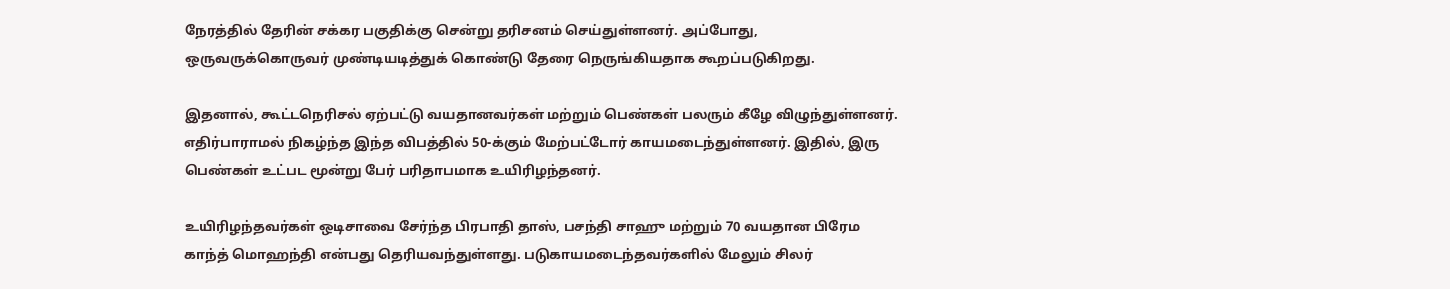நேரத்தில் தேரின் சக்கர பகுதிக்கு சென்று தரிசனம் செய்துள்ளனர். அப்போது, ஒருவருக்கொருவர் முண்டியடித்துக் கொண்டு தேரை நெருங்கியதாக கூறப்படுகிறது.

இதனால், கூட்டநெரிசல் ஏற்பட்டு வயதானவர்கள் மற்றும் பெண்கள் பலரும் கீழே விழுந்துள்ளனர். எதிர்பாராமல் நிகழ்ந்த இந்த விபத்தில் 50-க்கும் மேற்பட்டோர் காயமடைந்துள்ளனர். இதில், இரு பெண்கள் உட்பட மூன்று பேர் பரிதாபமாக உயிரிழந்தனர்.

உயிரிழந்தவர்கள் ஒடிசாவை சேர்ந்த பிரபாதி தாஸ், பசந்தி சாஹு மற்றும் 70 வயதான பிரேம காந்த் மொஹந்தி என்பது தெரியவந்துள்ளது. படுகாயமடைந்தவர்களில் மேலும் சிலர்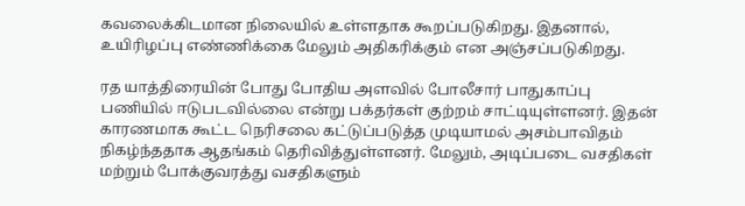கவலைக்கிடமான நிலையில் உள்ளதாக கூறப்படுகிறது. இதனால், உயிரிழப்பு எண்ணிக்கை மேலும் அதிகரிக்கும் என அஞ்சப்படுகிறது.

ரத யாத்திரையின் போது போதிய அளவில் போலீசார் பாதுகாப்பு பணியில் ஈடுபடவில்லை என்று பக்தர்கள் குற்றம் சாட்டியுள்ளனர். இதன் காரணமாக கூட்ட நெரிசலை கட்டுப்படுத்த முடியாமல் அசம்பாவிதம் நிகழ்ந்ததாக ஆதங்கம் தெரிவித்துள்ளனர். மேலும், அடிப்படை வசதிகள் மற்றும் போக்குவரத்து வசதிகளும்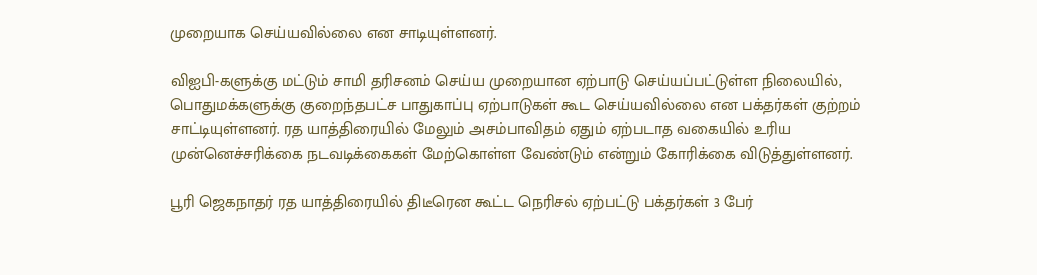முறையாக செய்யவில்லை என சாடியுள்ளனர்.

விஐபி-களுக்கு மட்டும் சாமி தரிசனம் செய்ய முறையான ஏற்பாடு செய்யப்பட்டுள்ள நிலையில், பொதுமக்களுக்கு குறைந்தபட்ச பாதுகாப்பு ஏற்பாடுகள் கூட செய்யவில்லை என பக்தர்கள் குற்றம் சாட்டியுள்ளனர். ரத யாத்திரையில் மேலும் அசம்பாவிதம் ஏதும் ஏற்படாத வகையில் உரிய முன்னெச்சரிக்கை நடவடிக்கைகள் மேற்கொள்ள வேண்டும் என்றும் கோரிக்கை விடுத்துள்ளனர்.

பூரி ஜெகநாதர் ரத யாத்திரையில் திடீரென கூட்ட நெரிசல் ஏற்பட்டு பக்தர்கள் 3 பேர்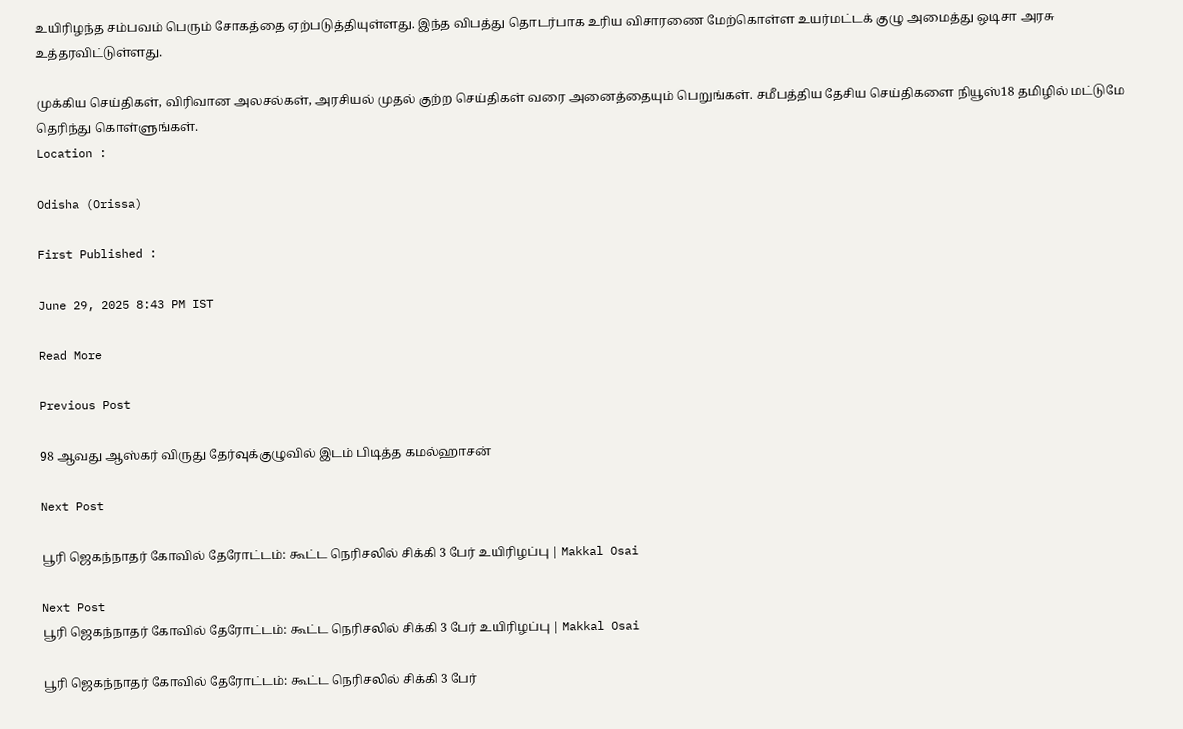உயிரிழந்த சம்பவம் பெரும் சோகத்தை ஏற்படுத்தியுள்ளது. இந்த விபத்து தொடர்பாக உரிய விசாரணை மேற்கொள்ள உயர்மட்டக் குழு அமைத்து ஒடிசா அரசு உத்தரவிட்டுள்ளது.

முக்கிய செய்திகள், விரிவான அலசல்கள், அரசியல் முதல் குற்ற செய்திகள் வரை அனைத்தையும் பெறுங்கள். சமீபத்திய தேசிய செய்திகளை நியூஸ்18 தமிழில் மட்டுமே தெரிந்து கொள்ளுங்கள்.
Location :

Odisha (Orissa)

First Published :

June 29, 2025 8:43 PM IST

Read More

Previous Post

98 ஆவது ஆஸ்கர் விருது தேர்வுக்குழுவில் இடம் பிடித்த கமல்ஹாசன்

Next Post

பூரி ஜெகந்நாதர் கோவில் தேரோட்டம்: கூட்ட நெரிசலில் சிக்கி 3 பேர் உயிரிழப்பு | Makkal Osai

Next Post
பூரி ஜெகந்நாதர் கோவில் தேரோட்டம்: கூட்ட நெரிசலில் சிக்கி 3 பேர் உயிரிழப்பு | Makkal Osai

பூரி ஜெகந்நாதர் கோவில் தேரோட்டம்: கூட்ட நெரிசலில் சிக்கி 3 பேர்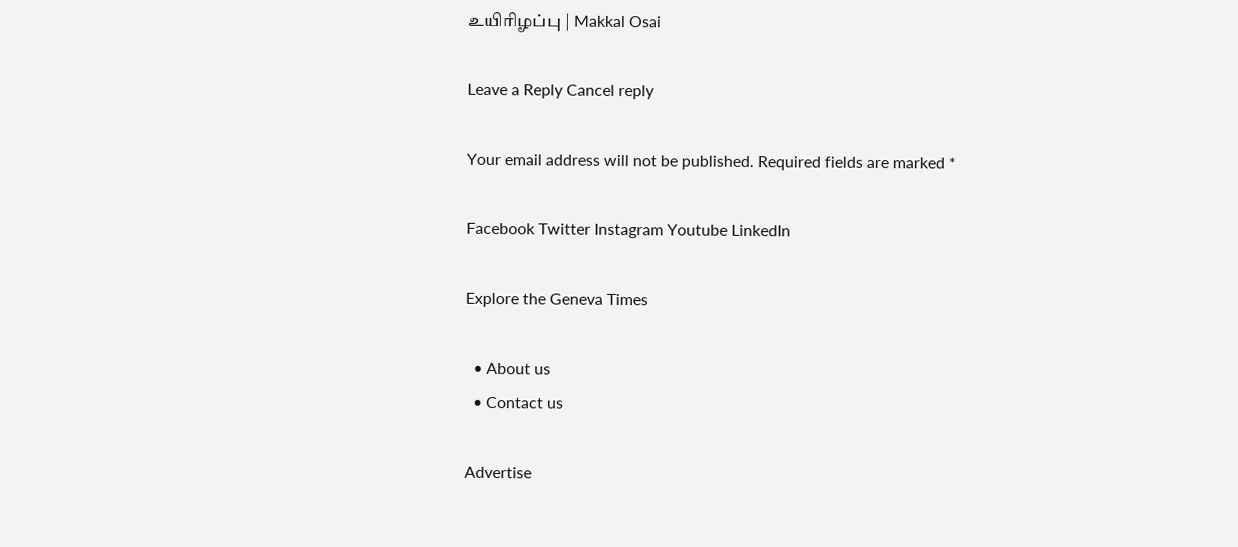உயிரிழப்பு | Makkal Osai

Leave a Reply Cancel reply

Your email address will not be published. Required fields are marked *

Facebook Twitter Instagram Youtube LinkedIn

Explore the Geneva Times

  • About us
  • Contact us

Advertise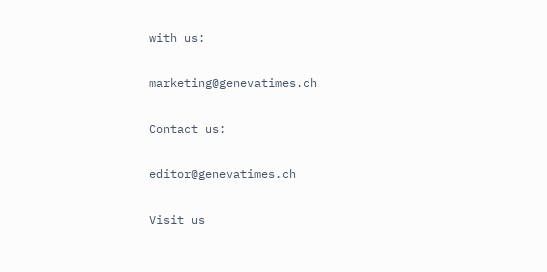with us:

marketing@genevatimes.ch

Contact us:

editor@genevatimes.ch

Visit us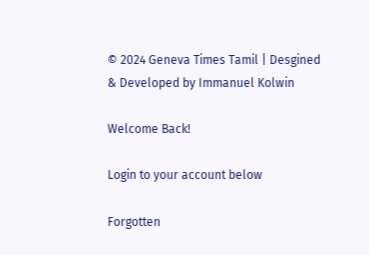© 2024 Geneva Times Tamil | Desgined & Developed by Immanuel Kolwin

Welcome Back!

Login to your account below

Forgotten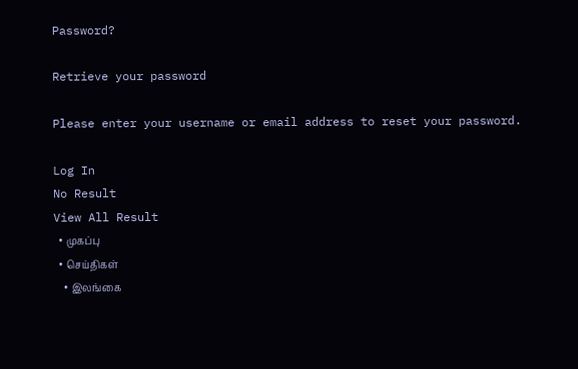Password?

Retrieve your password

Please enter your username or email address to reset your password.

Log In
No Result
View All Result
  • முகப்பு
  • செய்திகள்
    • இலங்கை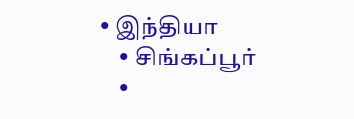• இந்தியா
    • சிங்கப்பூர்
    •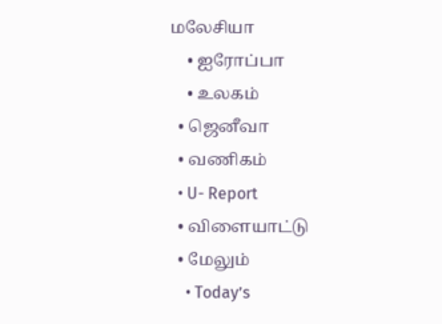மலேசியா
    • ஐரோப்பா
    • உலகம்
  • ஜெனீவா
  • வணிகம்
  • U- Report
  • விளையாட்டு
  • மேலும்
    • Today’s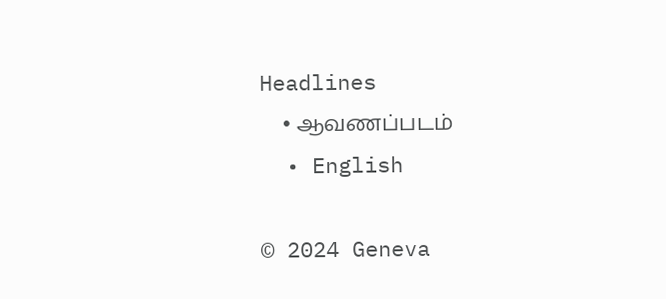Headlines
    • ஆவணப்படம்
  • English

© 2024 Geneva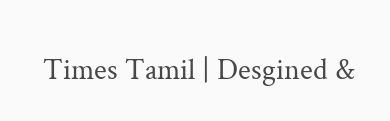Times Tamil | Desgined &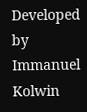Developed by Immanuel Kolwin